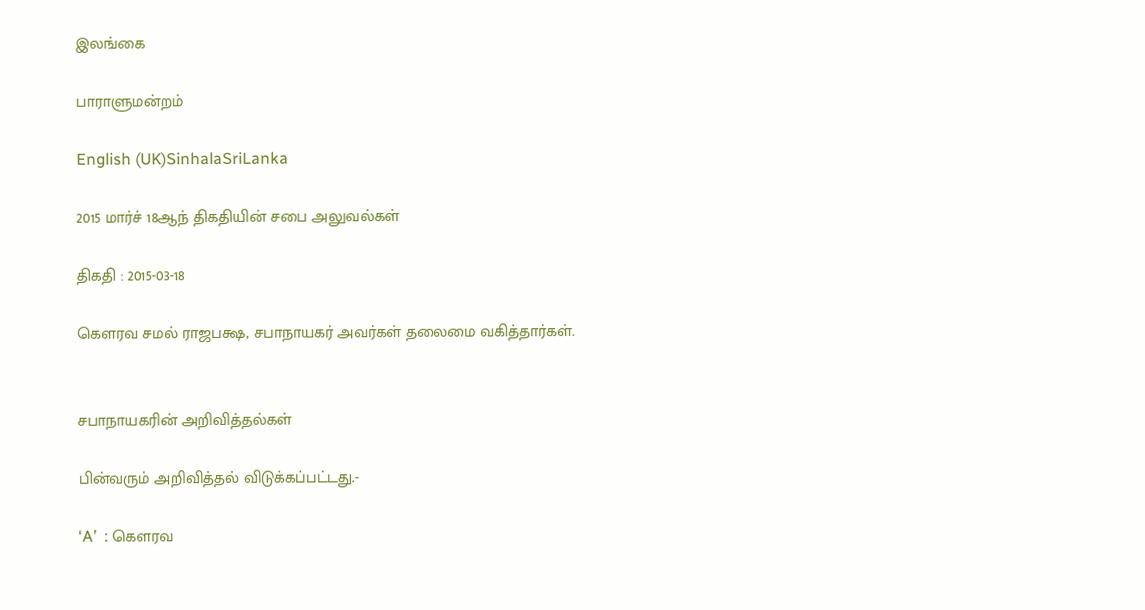இலங்கை

பாராளுமன்றம்

English (UK)SinhalaSriLanka

2015 மார்ச் 18ஆந் திகதியின் சபை அலுவல்கள்

திகதி : 2015-03-18

கௌரவ சமல் ராஜபக்ஷ, சபாநாயகர் அவர்கள் தலைமை வகித்தார்கள்.


சபாநாயகரின் அறிவித்தல்கள்

பின்வரும் அறிவித்தல் விடுக்கப்பட்டது.-

‘A’  : கௌரவ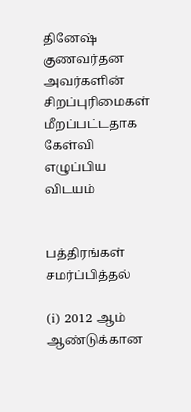தினேஷ் குணவர்தன அவர்களின் சிறப்புரிமைகள் மீறப்பட்டதாக கேள்வி எழுப்பிய விடயம்


பத்திரங்கள் சமர்ப்பித்தல்

(i) 2012 ஆம் ஆண்டுக்கான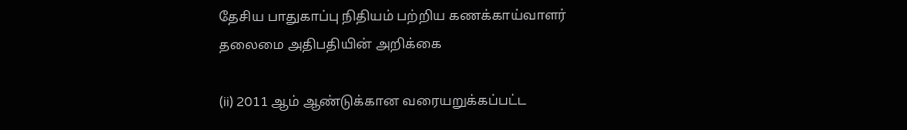தேசிய பாதுகாப்பு நிதியம் பற்றிய கணக்காய்வாளர் தலைமை அதிபதியின் அறிக்கை

(ii) 2011 ஆம் ஆண்டுக்கான வரையறுக்கப்பட்ட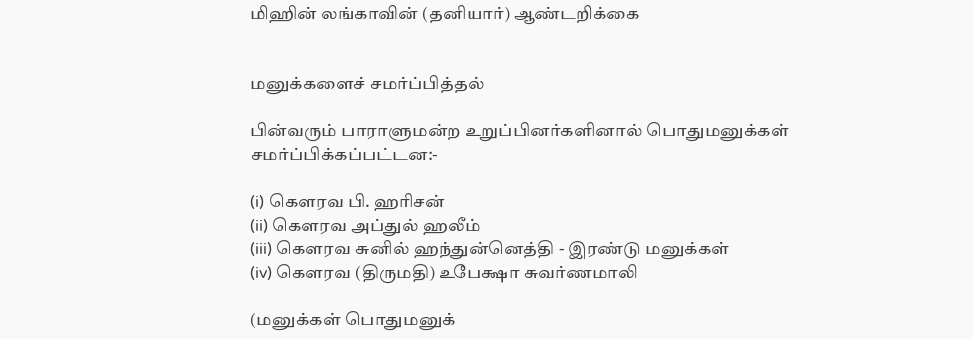மிஹின் லங்காவின் (தனியார்) ஆண்டறிக்கை


மனுக்களைச் சமர்ப்பித்தல்

பின்வரும் பாராளுமன்ற உறுப்பினர்களினால் பொதுமனுக்கள் சமர்ப்பிக்கப்பட்டன:-

(i) கெளரவ பி. ஹரிசன்
(ii) கெளரவ அப்துல் ஹலீம்
(iii) கெளரவ சுனில் ஹந்துன்னெத்தி - இரண்டு மனுக்கள்
(iv) கெளரவ (திருமதி) உபேக்ஷா சுவர்ணமாலி

(மனுக்கள் பொதுமனுக்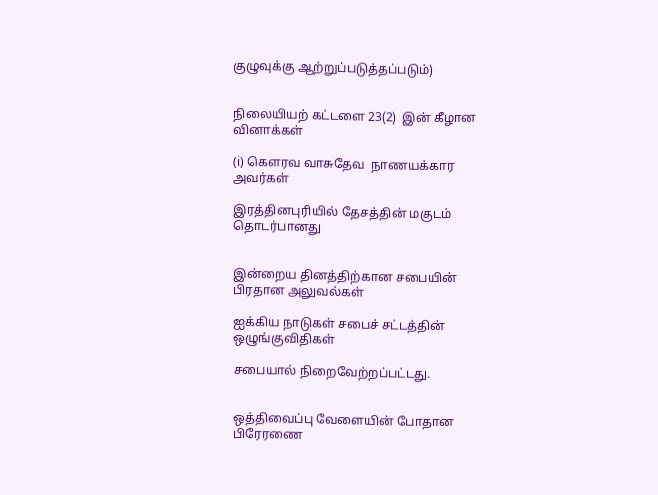குழுவுக்கு ஆற்றுப்படுத்தப்படும்)


நிலையியற் கட்டளை 23(2)  இன் கீழான வினாக்கள்

(i) கௌரவ வாசுதேவ  நாணயக்கார அவர்கள்

இரத்தினபுரியில் தேசத்தின் மகுடம் தொடர்பானது


இன்றைய தினத்திற்கான சபையின் பிரதான அலுவல்கள்

ஐக்கிய நாடுகள் சபைச் சட்டத்தின் ஒழுங்குவிதிகள்

சபையால் நிறைவேற்றப்பட்டது.


ஒத்திவைப்பு வேளையின் போதான பிரேரணை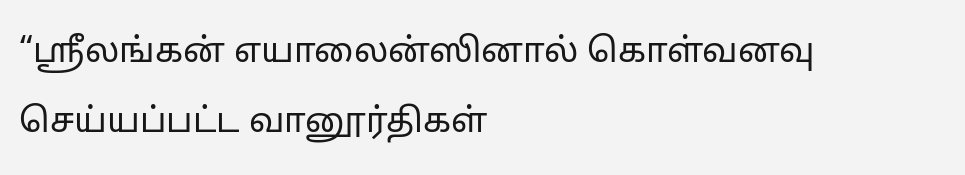“ஸ்ரீலங்கன் எயாலைன்ஸினால் கொள்வனவு செய்யப்பட்ட வானூர்திகள்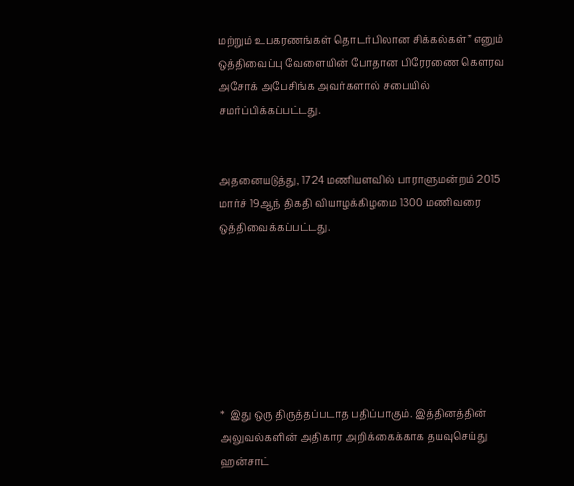மற்றும் உபகரணங்கள் தொடர்பிலான சிக்கல்கள்” எனும் ஒத்திவைப்பு வேளையின் போதான பிரேரணை கௌரவ அசோக் அபேசிங்க அவர்களால் சபையில் சமர்ப்பிக்கப்பட்டது.


அதனையடுத்து, 1724 மணியளவில் பாராளுமன்றம் 2015 மார்ச் 19ஆந் திகதி வியாழக்கிழமை 1300 மணிவரை ஒத்திவைக்கப்பட்டது.







*  இது ஒரு திருத்தப்படாத பதிப்பாகும். இத்தினத்தின் அலுவல்களின் அதிகார அறிக்கைக்காக தயவுசெய்து ஹன்சாட்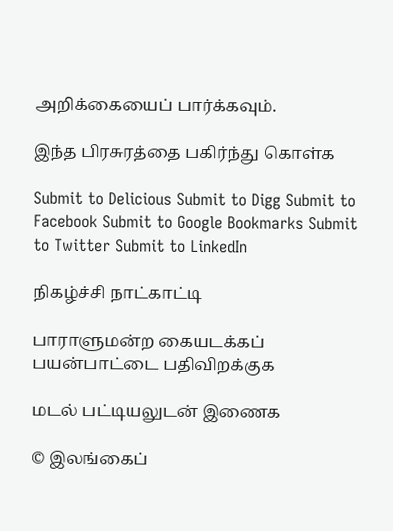அறிக்கையைப் பார்க்கவும்.

இந்த பிரசுரத்தை பகிர்ந்து கொள்க

Submit to Delicious Submit to Digg Submit to Facebook Submit to Google Bookmarks Submit to Twitter Submit to LinkedIn

நிகழ்ச்சி நாட்காட்டி

பாராளுமன்ற கையடக்கப் பயன்பாட்டை பதிவிறக்குக

மடல் பட்டியலுடன் இணைக

© இலங்கைப்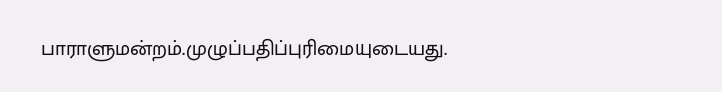பாராளுமன்றம்.முழுப்பதிப்புரிமையுடையது.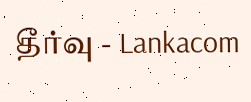தீர்வு - Lankacom